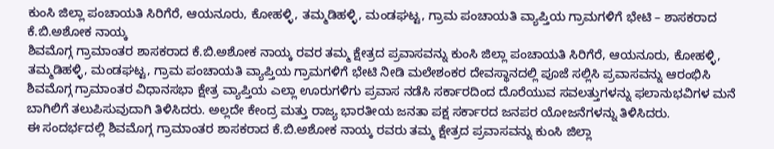ಕುಂಸಿ ಜಿಲ್ಲಾ ಪಂಚಾಯತಿ ಸಿರಿಗೆರೆ, ಆಯನೂರು, ಕೋಹಳ್ಳಿ, ತಮ್ಮಡಿಹಳ್ಳಿ, ಮಂಡಘಟ್ಟ, ಗ್ರಾಮ ಪಂಚಾಯತಿ ವ್ಯಾಪ್ತಿಯ ಗ್ರಾಮಗಳಿಗೆ ಭೇಟಿ – ಶಾಸಕರಾದ ಕೆ.ಬಿ.ಅಶೋಕ ನಾಯ್ಕ
ಶಿವಮೊಗ್ಗ ಗ್ರಾಮಾಂತರ ಶಾಸಕರಾದ ಕೆ.ಬಿ.ಅಶೋಕ ನಾಯ್ಕ ರವರ ತಮ್ಮ ಕ್ಷೇತ್ರದ ಪ್ರವಾಸವನ್ನು ಕುಂಸಿ ಜಿಲ್ಲಾ ಪಂಚಾಯತಿ ಸಿರಿಗೆರೆ, ಆಯನೂರು, ಕೋಹಳ್ಳಿ, ತಮ್ಮಡಿಹಳ್ಳಿ, ಮಂಡಘಟ್ಟ, ಗ್ರಾಮ ಪಂಚಾಯತಿ ವ್ಯಾಪ್ತಿಯ ಗ್ರಾಮಗಳಿಗೆ ಭೇಟಿ ನೀಡಿ ಮಲೇಶಂಕರ ದೇವಸ್ಥಾನದಲ್ಲಿ ಪೂಜೆ ಸಲ್ಲಿಸಿ ಪ್ರವಾಸವನ್ನು ಆರಂಭಿಸಿ ಶಿವಮೊಗ್ಗ ಗ್ರಾಮಾಂತರ ವಿಧಾನಸಭಾ ಕ್ಷೇತ್ರ ವ್ಯಾಪ್ತಿಯ ಎಲ್ಲಾ ಊರುಗಳಿಗು ಪ್ರವಾಸ ನಡೆಸಿ ಸರ್ಕಾರದಿಂದ ದೊರೆಯುವ ಸವಲತ್ತುಗಳನ್ನು ಫಲಾನುಭವಿಗಳ ಮನೆ ಬಾಗಿಲಿಗೆ ತಲುಪಿಸುವುದಾಗಿ ತಿಳಿಸಿದರು. ಅಲ್ಲದೇ ಕೇಂದ್ರ ಮತ್ತು ರಾಜ್ಯ ಭಾರತೀಯ ಜನತಾ ಪಕ್ಷ ಸರ್ಕಾರದ ಜನಪರ ಯೋಜನೆಗಳನ್ನು ತಿಳಿಸಿದರು.
ಈ ಸಂದರ್ಭದಲ್ಲಿ ಶಿವಮೊಗ್ಗ ಗ್ರಾಮಾಂತರ ಶಾಸಕರಾದ ಕೆ.ಬಿ.ಅಶೋಕ ನಾಯ್ಕ ರವರು ತಮ್ಮ ಕ್ಷೇತ್ರದ ಪ್ರವಾಸವನ್ನು ಕುಂಸಿ ಜಿಲ್ಲಾ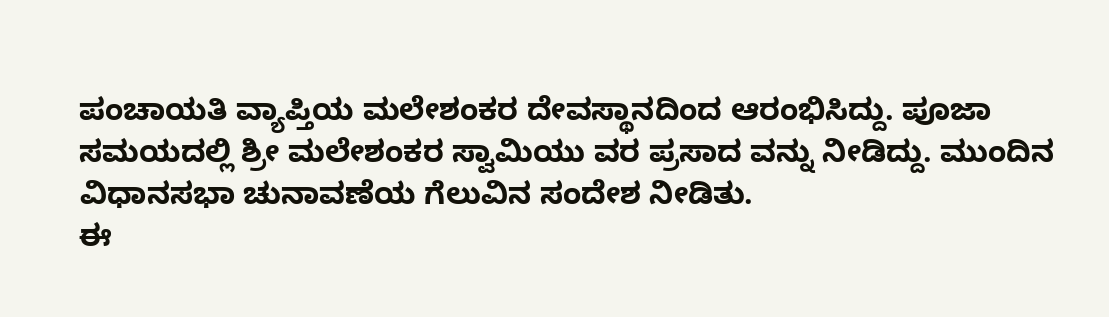ಪಂಚಾಯತಿ ವ್ಯಾಪ್ತಿಯ ಮಲೇಶಂಕರ ದೇವಸ್ಥಾನದಿಂದ ಆರಂಭಿಸಿದ್ದು. ಪೂಜಾ ಸಮಯದಲ್ಲಿ ಶ್ರೀ ಮಲೇಶಂಕರ ಸ್ವಾಮಿಯು ವರ ಪ್ರಸಾದ ವನ್ನು ನೀಡಿದ್ದು. ಮುಂದಿನ ವಿಧಾನಸಭಾ ಚುನಾವಣೆಯ ಗೆಲುವಿನ ಸಂದೇಶ ನೀಡಿತು.
ಈ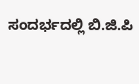ಸಂದರ್ಭದಲ್ಲಿ ಬಿ.ಜಿ.ಪಿ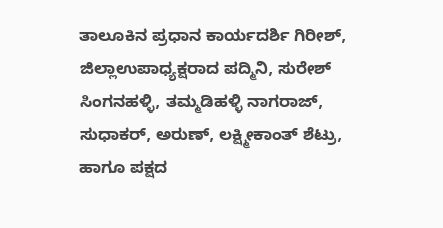ತಾಲೂಕಿನ ಪ್ರಧಾನ ಕಾರ್ಯದರ್ಶಿ ಗಿರೀಶ್, ಜಿಲ್ಲಾಉಪಾಧ್ಯಕ್ಷರಾದ ಪದ್ಮಿನಿ, ಸುರೇಶ್ ಸಿಂಗನಹಳ್ಳಿ, ತಮ್ಮಡಿಹಳ್ಳಿ ನಾಗರಾಜ್, ಸುಧಾಕರ್, ಅರುಣ್, ಲಕ್ಷ್ಮೀಕಾಂತ್ ಶೆಟ್ರು, ಹಾಗೂ ಪಕ್ಷದ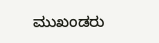ಮುಖಂಡರು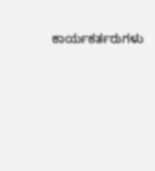ಕಾರ್ಯಕರ್ತರುಗಳು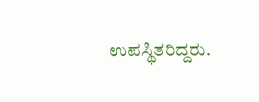ಉಪಸ್ಥಿತರಿದ್ದರು.